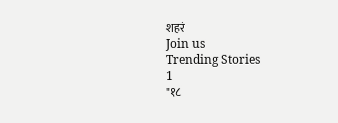शहरं
Join us
Trending Stories
1
"१८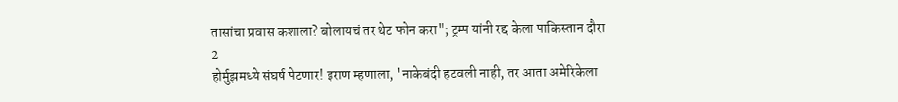तासांचा प्रवास कशाला? बोलायचं तर थेट फोन करा"; ट्रम्प यांनी रद्द केला पाकिस्तान दौरा
2
होर्मुझमध्ये संघर्ष पेटणार! इराण म्हणाला, 'नाकेबंदी हटवली नाही, तर आता अमेरिकेला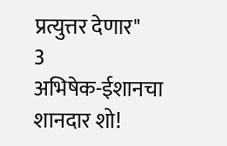प्रत्युत्तर देणार"
3
अभिषेक-ईशानचा शानदार शो!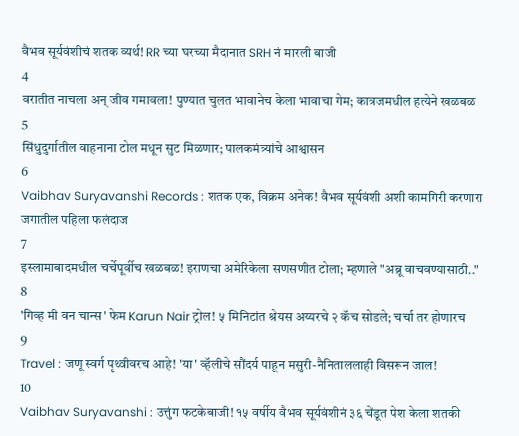वैभव सूर्यवंशीचं शतक व्यर्थ! RR च्या घरच्या मैदानात SRH नं मारली बाजी
4
वरातीत नाचला अन् जीव गमावला! पुण्यात चुलत भावानेच केला भावाचा गेम; कात्रजमधील हत्येने खळबळ
5
सिंधुदुर्गातील वाहनाना टोल मधून सुट मिळणार; पालकमंत्र्यांचे आश्वासन
6
Vaibhav Suryavanshi Records : शतक एक, विक्रम अनेक! वैभव सूर्यवंशी अशी कामगिरी करणारा जगातील पहिला फलंदाज
7
इस्लामाबादमधील चर्चेपूर्वीच खळबळ! इराणचा अमेरिकेला सणसणीत टोला; म्हणाले "अब्रू वाचवण्यासाठी.."
8
'गिव्ह मी वन चान्स' फेम Karun Nair ट्रोल! ५ मिनिटांत श्रेयस अय्यरचे २ कॅच सोडले; चर्चा तर होणारच
9
Travel : जणू स्वर्ग पृथ्वीवरच आहे! 'या' व्हॅलीचे सौंदर्य पाहून मसुरी-नैनिताललाही विसरून जाल!
10
Vaibhav Suryavanshi : उत्तुंग फटकेबाजी! १५ वर्षीय वैभव सूर्यवंशीनं ३६ चेंडूत पेश केला शतकी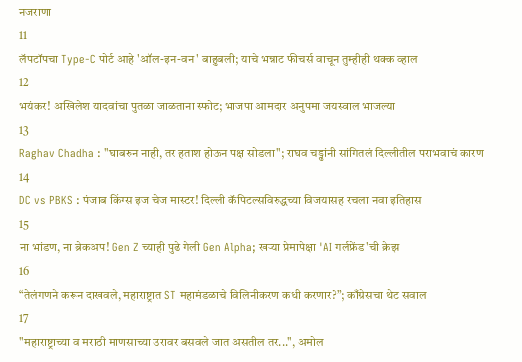नजराणा
11
लॅपटॉपचा Type-C पोर्ट आहे 'ऑल-इन-वन' बाहुबली; याचे भन्नाट फीचर्स वाचून तुम्हीही थक्क व्हाल
12
भयंकर! अखिलेश यादवांचा पुतळा जाळताना स्फोट; भाजपा आमदार अनुपमा जयस्वाल भाजल्या
13
Raghav Chadha : "घाबरुन नाही, तर हताश होऊन पक्ष सोडला"; राघव चड्ढांनी सांगितलं दिल्लीतील पराभवाचं कारण
14
DC vs PBKS : पंजाब किंग्स इज चेज मास्टर! दिल्ली कॅपिटल्सविरुद्धच्या विजयासह रचला नवा इतिहास
15
ना भांडण, ना ब्रेकअप! Gen Z च्याही पुढे गेली Gen Alpha; खऱ्या प्रेमापेक्षा 'AI गर्लफ्रेंड'ची क्रेझ
16
“तेलंगणने करून दाखवले, महाराष्ट्रात ST महामंडळाचे विलिनीकरण कधी करणार?”; काँग्रेसचा थेट सवाल
17
"महाराष्ट्राच्या व मराठी माणसाच्या उरावर बसवले जात असतील तर...", अमोल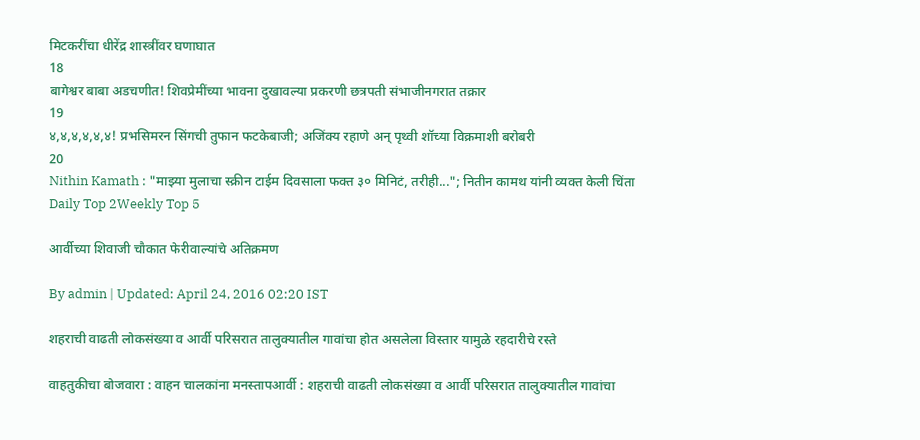मिटकरींचा धीरेंद्र शास्त्रींवर घणाघात
18
बागेश्वर बाबा अडचणीत! शिवप्रेमींच्या भावना दुखावल्या प्रकरणी छत्रपती संभाजीनगरात तक्रार
19
४,४,४,४,४,४! प्रभसिमरन सिंगची तुफान फटकेबाजी; अजिंक्य रहाणे अन् पृथ्वी शॉच्या विक्रमाशी बरोबरी
20
Nithin Kamath : "माझ्या मुलाचा स्क्रीन टाईम दिवसाला फक्त ३० मिनिटं, तरीही..."; नितीन कामथ यांनी व्यक्त केली चिंता
Daily Top 2Weekly Top 5

आर्वीच्या शिवाजी चौकात फेरीवाल्यांचे अतिक्रमण

By admin | Updated: April 24, 2016 02:20 IST

शहराची वाढती लोकसंख्या व आर्वी परिसरात तालुक्यातील गावांचा होत असलेला विस्तार यामुळे रहदारीचे रस्ते

वाहतुकीचा बोजवारा : वाहन चालकांना मनस्तापआर्वी : शहराची वाढती लोकसंख्या व आर्वी परिसरात तालुक्यातील गावांचा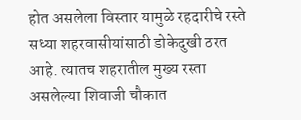होत असलेला विस्तार यामुळे रहदारीचे रस्ते सध्या शहरवासीयांसाठी डोकेदुखी ठरत आहे. त्यातच शहरातील मुख्य रस्ता असलेल्या शिवाजी चौकात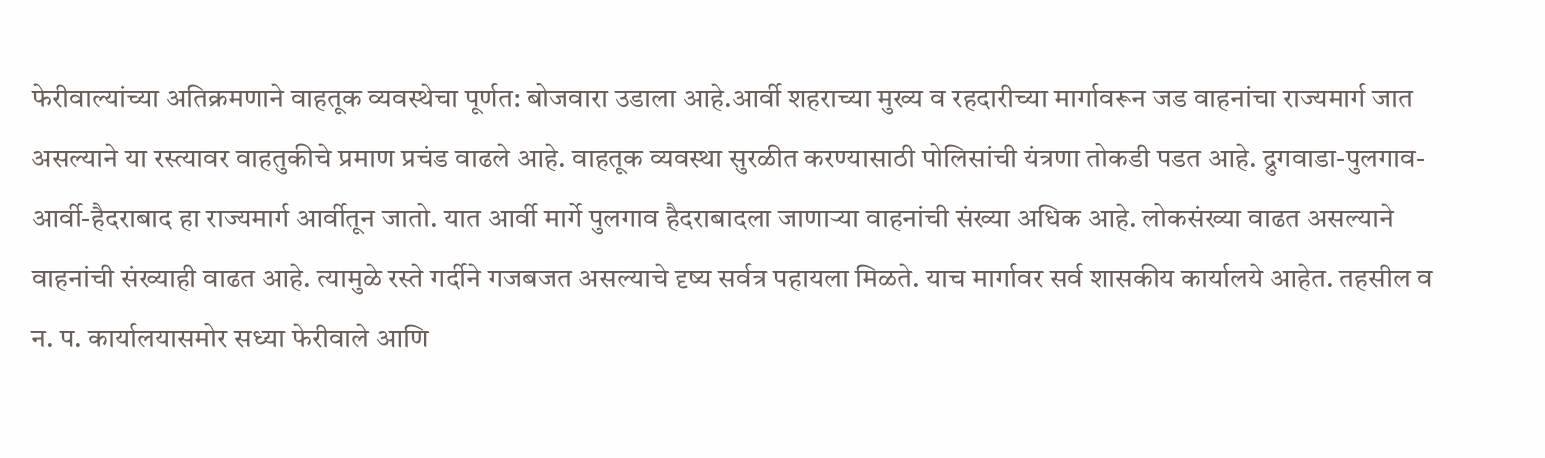फेरीवाल्यांच्या अतिक्रमणाने वाहतूक व्यवस्थेचा पूर्णत: बोजवारा उडाला आहे.आर्वी शहराच्या मुख्य व रहदारीच्या मार्गावरून जड वाहनांचा राज्यमार्ग जात असल्याने या रस्त्यावर वाहतुकीचे प्रमाण प्रचंड वाढले आहे. वाहतूक व्यवस्था सुरळीत करण्यासाठी पोलिसांची यंत्रणा तोकडी पडत आहे. द्रुगवाडा-पुलगाव-आर्वी-हैदराबाद हा राज्यमार्ग आर्वीतून जातो. यात आर्वी मार्गे पुलगाव हैदराबादला जाणाऱ्या वाहनांची संख्या अधिक आहे. लोकसंख्या वाढत असल्याने वाहनांची संख्याही वाढत आहे. त्यामुळे रस्ते गर्दीने गजबजत असल्याचे दृष्य सर्वत्र पहायला मिळते. याच मार्गावर सर्व शासकीय कार्यालये आहेत. तहसील व न. प. कार्यालयासमोर सध्या फेरीवाले आणि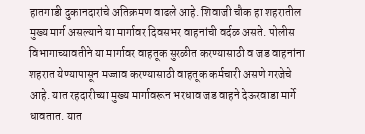हातगाडी दुकानदारांचे अतिक्रमण वाढले आहे. शिवाजी चौक हा शहरातील मुख्य मार्ग असल्याने या मार्गावर दिवसभर वाहनांची वर्दळ असते. पोलीस विभागाच्यावतीने या मार्गावर वाहतूक सुरळीत करण्यासाठी व जड वाहनांना शहरात येण्यापासून मज्जाव करण्यासाठी वाहतूक कर्मचारी असणे गरजेचे आहे. यात रहदारीच्या मुख्य मार्गावरून भरधाव जड वाहने देऊरवाडा मार्गे धावतात. यात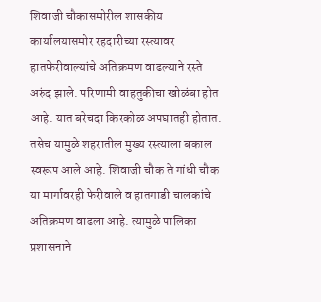शिवाजी चौकासमोरील शासकीय कार्यालयासमोर रहदारीच्या रस्त्यावर हातफेरीवाल्यांचे अतिक्रमण वाढल्याने रस्ते अरुंद झाले. परिणामी वाहतुकीचा खोळंबा होत आहे. यात बरेचदा किरकोळ अपघातही होतात. तसेच यामुळे शहरातील मुख्य रस्त्याला बकाल स्वरूप आले आहे. शिवाजी चौक ते गांधी चौक या मार्गावरही फेरीवाले व हातगाडी चालकांचे अतिक्रमण वाढला आहे. त्यामुळे पालिका प्रशासनाने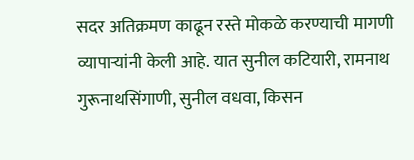सदर अतिक्रमण काढून रस्ते मोकळे करण्याची मागणी व्यापाऱ्यांनी केली आहे. यात सुनील कटियारी, रामनाथ गुरूनाथसिंगाणी, सुनील वधवा, किसन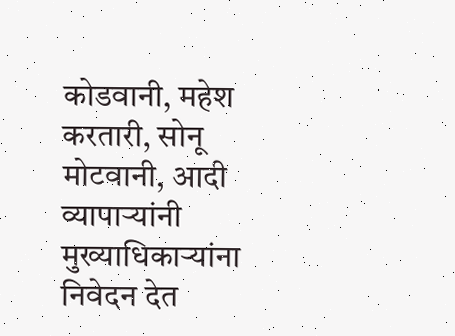कोडवानी, महेश करतारी, सोनू मोटवानी, आदी व्यापाऱ्यांनी मुख्याधिकाऱ्यांना निवेदन देत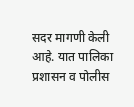सदर मागणी केली आहे. यात पालिका प्रशासन व पोलीस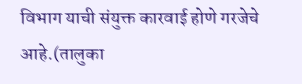विभाग याची संयुक्त कारवाई होणे गरजेचे आहे.(तालुका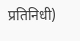प्रतिनिधी)